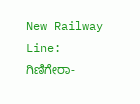New Railway Line: ಗಿಣಿಗೇರಾ-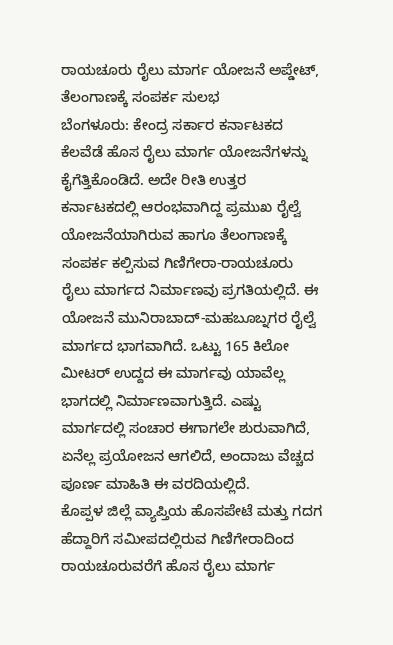ರಾಯಚೂರು ರೈಲು ಮಾರ್ಗ ಯೋಜನೆ ಅಪ್ಡೇಟ್, ತೆಲಂಗಾಣಕ್ಕೆ ಸಂಪರ್ಕ ಸುಲಭ
ಬೆಂಗಳೂರು: ಕೇಂದ್ರ ಸರ್ಕಾರ ಕರ್ನಾಟಕದ ಕೆಲವೆಡೆ ಹೊಸ ರೈಲು ಮಾರ್ಗ ಯೋಜನೆಗಳನ್ನು ಕೈಗೆತ್ತಿಕೊಂಡಿದೆ. ಅದೇ ರೀತಿ ಉತ್ತರ ಕರ್ನಾಟಕದಲ್ಲಿ ಆರಂಭವಾಗಿದ್ದ ಪ್ರಮುಖ ರೈಲ್ವೆ ಯೋಜನೆಯಾಗಿರುವ ಹಾಗೂ ತೆಲಂಗಾಣಕ್ಕೆ ಸಂಪರ್ಕ ಕಲ್ಪಿಸುವ ಗಿಣಿಗೇರಾ-ರಾಯಚೂರು ರೈಲು ಮಾರ್ಗದ ನಿರ್ಮಾಣವು ಪ್ರಗತಿಯಲ್ಲಿದೆ. ಈ ಯೋಜನೆ ಮುನಿರಾಬಾದ್-ಮಹಬೂಬ್ನಗರ ರೈಲ್ವೆ ಮಾರ್ಗದ ಭಾಗವಾಗಿದೆ. ಒಟ್ಟು 165 ಕಿಲೋ ಮೀಟರ್ ಉದ್ದದ ಈ ಮಾರ್ಗವು ಯಾವೆಲ್ಲ ಭಾಗದಲ್ಲಿ ನಿರ್ಮಾಣವಾಗುತ್ತಿದೆ. ಎಷ್ಟು ಮಾರ್ಗದಲ್ಲಿ ಸಂಚಾರ ಈಗಾಗಲೇ ಶುರುವಾಗಿದೆ, ಏನೆಲ್ಲ ಪ್ರಯೋಜನ ಆಗಲಿದೆ, ಅಂದಾಜು ವೆಚ್ಚದ ಪೂರ್ಣ ಮಾಹಿತಿ ಈ ವರದಿಯಲ್ಲಿದೆ.
ಕೊಪ್ಪಳ ಜಿಲ್ಲೆ ವ್ಯಾಪ್ತಿಯ ಹೊಸಪೇಟೆ ಮತ್ತು ಗದಗ ಹೆದ್ದಾರಿಗೆ ಸಮೀಪದಲ್ಲಿರುವ ಗಿಣಿಗೇರಾದಿಂದ ರಾಯಚೂರುವರೆಗೆ ಹೊಸ ರೈಲು ಮಾರ್ಗ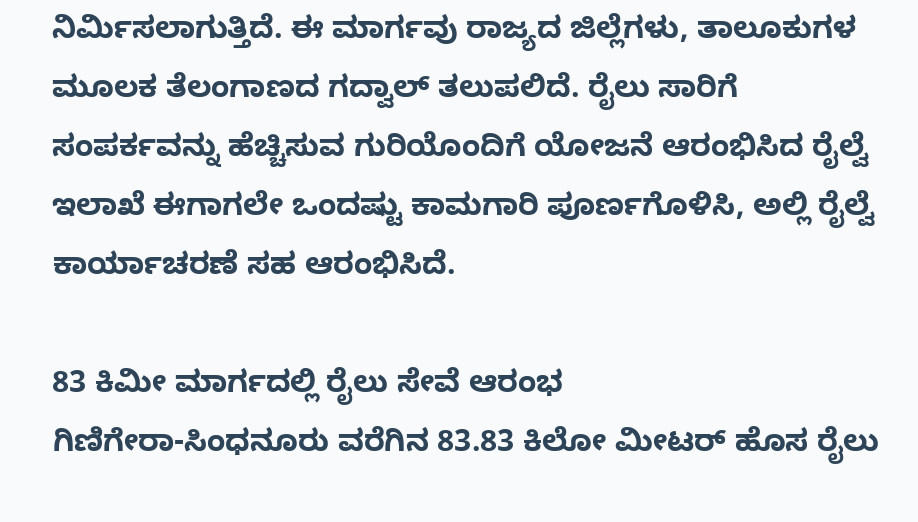ನಿರ್ಮಿಸಲಾಗುತ್ತಿದೆ. ಈ ಮಾರ್ಗವು ರಾಜ್ಯದ ಜಿಲ್ಲೆಗಳು, ತಾಲೂಕುಗಳ ಮೂಲಕ ತೆಲಂಗಾಣದ ಗದ್ವಾಲ್ ತಲುಪಲಿದೆ. ರೈಲು ಸಾರಿಗೆ ಸಂಪರ್ಕವನ್ನು ಹೆಚ್ಚಿಸುವ ಗುರಿಯೊಂದಿಗೆ ಯೋಜನೆ ಆರಂಭಿಸಿದ ರೈಲ್ವೆ ಇಲಾಖೆ ಈಗಾಗಲೇ ಒಂದಷ್ಟು ಕಾಮಗಾರಿ ಪೂರ್ಣಗೊಳಿಸಿ, ಅಲ್ಲಿ ರೈಲ್ವೆ ಕಾರ್ಯಾಚರಣೆ ಸಹ ಆರಂಭಿಸಿದೆ.

83 ಕಿಮೀ ಮಾರ್ಗದಲ್ಲಿ ರೈಲು ಸೇವೆ ಆರಂಭ
ಗಿಣಿಗೇರಾ-ಸಿಂಧನೂರು ವರೆಗಿನ 83.83 ಕಿಲೋ ಮೀಟರ್ ಹೊಸ ರೈಲು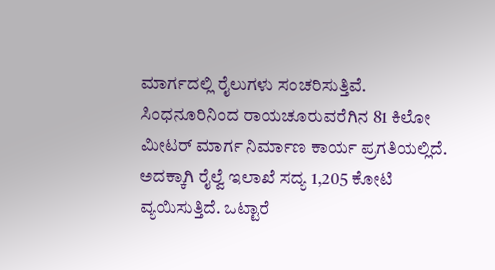ಮಾರ್ಗದಲ್ಲಿ ರೈಲುಗಳು ಸಂಚರಿಸುತ್ತಿವೆ. ಸಿಂಧನೂರಿನಿಂದ ರಾಯಚೂರುವರೆಗಿನ 81 ಕಿಲೋ ಮೀಟರ್ ಮಾರ್ಗ ನಿರ್ಮಾಣ ಕಾರ್ಯ ಪ್ರಗತಿಯಲ್ಲಿದೆ. ಅದಕ್ಕಾಗಿ ರೈಲ್ವೆ ಇಲಾಖೆ ಸದ್ಯ 1,205 ಕೋಟಿ ವ್ಯಯಿಸುತ್ತಿದೆ. ಒಟ್ಟಾರೆ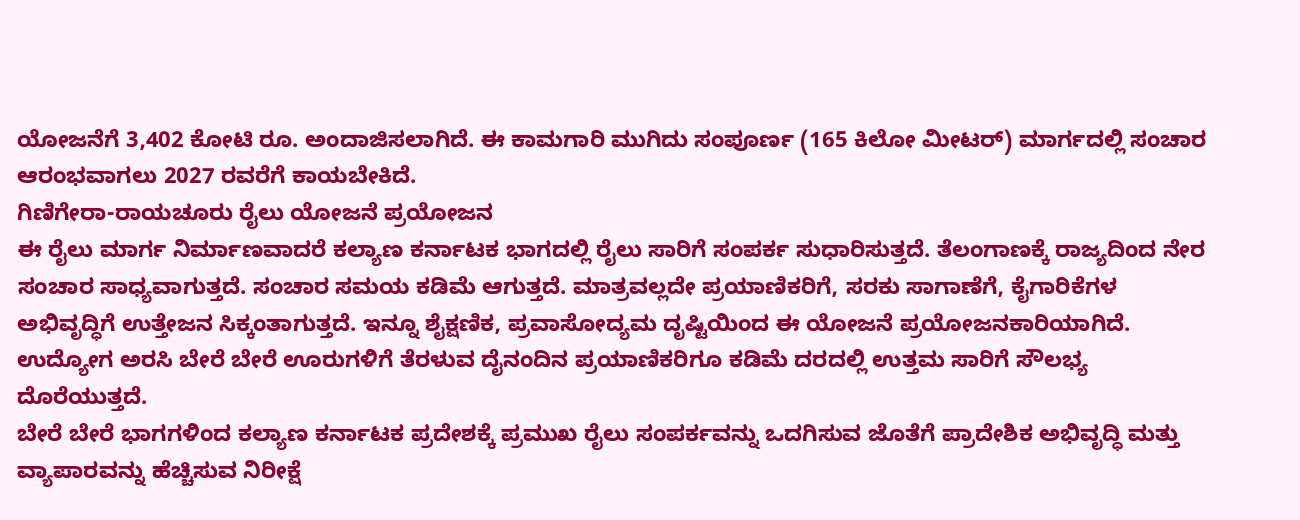ಯೋಜನೆಗೆ 3,402 ಕೋಟಿ ರೂ. ಅಂದಾಜಿಸಲಾಗಿದೆ. ಈ ಕಾಮಗಾರಿ ಮುಗಿದು ಸಂಪೂರ್ಣ (165 ಕಿಲೋ ಮೀಟರ್) ಮಾರ್ಗದಲ್ಲಿ ಸಂಚಾರ ಆರಂಭವಾಗಲು 2027 ರವರೆಗೆ ಕಾಯಬೇಕಿದೆ.
ಗಿಣಿಗೇರಾ-ರಾಯಚೂರು ರೈಲು ಯೋಜನೆ ಪ್ರಯೋಜನ
ಈ ರೈಲು ಮಾರ್ಗ ನಿರ್ಮಾಣವಾದರೆ ಕಲ್ಯಾಣ ಕರ್ನಾಟಕ ಭಾಗದಲ್ಲಿ ರೈಲು ಸಾರಿಗೆ ಸಂಪರ್ಕ ಸುಧಾರಿಸುತ್ತದೆ. ತೆಲಂಗಾಣಕ್ಕೆ ರಾಜ್ಯದಿಂದ ನೇರ ಸಂಚಾರ ಸಾಧ್ಯವಾಗುತ್ತದೆ. ಸಂಚಾರ ಸಮಯ ಕಡಿಮೆ ಆಗುತ್ತದೆ. ಮಾತ್ರವಲ್ಲದೇ ಪ್ರಯಾಣಿಕರಿಗೆ, ಸರಕು ಸಾಗಾಣೆಗೆ, ಕೈಗಾರಿಕೆಗಳ ಅಭಿವೃದ್ಧಿಗೆ ಉತ್ತೇಜನ ಸಿಕ್ಕಂತಾಗುತ್ತದೆ. ಇನ್ನೂ ಶೈಕ್ಷಣಿಕ, ಪ್ರವಾಸೋದ್ಯಮ ದೃಷ್ಟಿಯಿಂದ ಈ ಯೋಜನೆ ಪ್ರಯೋಜನಕಾರಿಯಾಗಿದೆ. ಉದ್ಯೋಗ ಅರಸಿ ಬೇರೆ ಬೇರೆ ಊರುಗಳಿಗೆ ತೆರಳುವ ದೈನಂದಿನ ಪ್ರಯಾಣಿಕರಿಗೂ ಕಡಿಮೆ ದರದಲ್ಲಿ ಉತ್ತಮ ಸಾರಿಗೆ ಸೌಲಭ್ಯ ದೊರೆಯುತ್ತದೆ.
ಬೇರೆ ಬೇರೆ ಭಾಗಗಳಿಂದ ಕಲ್ಯಾಣ ಕರ್ನಾಟಕ ಪ್ರದೇಶಕ್ಕೆ ಪ್ರಮುಖ ರೈಲು ಸಂಪರ್ಕವನ್ನು ಒದಗಿಸುವ ಜೊತೆಗೆ ಪ್ರಾದೇಶಿಕ ಅಭಿವೃದ್ಧಿ ಮತ್ತು ವ್ಯಾಪಾರವನ್ನು ಹೆಚ್ಚಿಸುವ ನಿರೀಕ್ಷೆ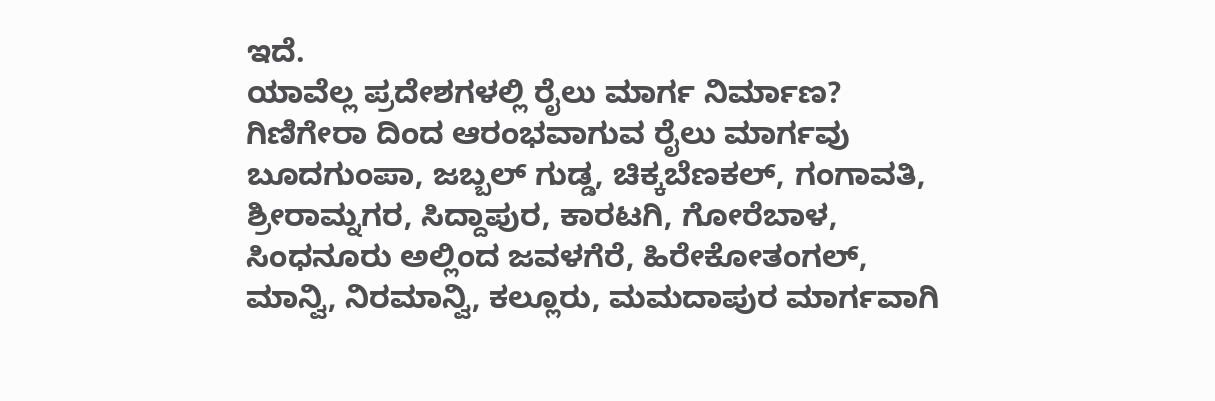ಇದೆ.
ಯಾವೆಲ್ಲ ಪ್ರದೇಶಗಳಲ್ಲಿ ರೈಲು ಮಾರ್ಗ ನಿರ್ಮಾಣ?
ಗಿಣಿಗೇರಾ ದಿಂದ ಆರಂಭವಾಗುವ ರೈಲು ಮಾರ್ಗವು ಬೂದಗುಂಪಾ, ಜಬ್ಬಲ್ ಗುಡ್ಡ, ಚಿಕ್ಕಬೆಣಕಲ್, ಗಂಗಾವತಿ, ಶ್ರೀರಾಮ್ನಗರ, ಸಿದ್ದಾಪುರ, ಕಾರಟಗಿ, ಗೋರೆಬಾಳ, ಸಿಂಧನೂರು ಅಲ್ಲಿಂದ ಜವಳಗೆರೆ, ಹಿರೇಕೋತಂಗಲ್, ಮಾನ್ವಿ, ನಿರಮಾನ್ವಿ, ಕಲ್ಲೂರು, ಮಮದಾಪುರ ಮಾರ್ಗವಾಗಿ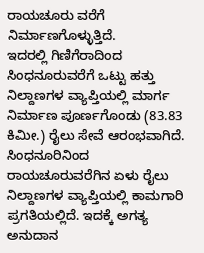ರಾಯಚೂರು ವರೆಗೆ ನಿರ್ಮಾಣಗೊಳ್ಳುತ್ತಿದೆ.
ಇದರಲ್ಲಿ ಗಿಣಿಗೆರಾದಿಂದ ಸಿಂಧನೂರುವರೆಗೆ ಒಟ್ಟು ಹತ್ತು ನಿಲ್ದಾಣಗಳ ವ್ಯಾಪ್ತಿಯಲ್ಲಿ ಮಾರ್ಗ ನಿರ್ಮಾಣ ಪೂರ್ಣಗೊಂಡು (83.83 ಕಿಮೀ.) ರೈಲು ಸೇವೆ ಆರಂಭವಾಗಿದೆ. ಸಿಂಧನೂರಿನಿಂದ ರಾಯಚೂರುವರೆಗಿನ ಏಳು ರೈಲು ನಿಲ್ದಾಣಗಳ ವ್ಯಾಪ್ತಿಯಲ್ಲಿ ಕಾಮಗಾರಿ ಪ್ರಗತಿಯಲ್ಲಿದೆ. ಇದಕ್ಕೆ ಅಗತ್ಯ ಅನುದಾನ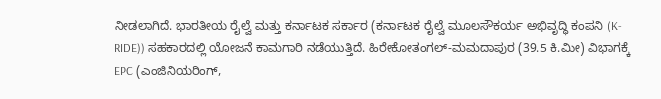ನೀಡಲಾಗಿದೆ. ಭಾರತೀಯ ರೈಲ್ವೆ ಮತ್ತು ಕರ್ನಾಟಕ ಸರ್ಕಾರ (ಕರ್ನಾಟಕ ರೈಲ್ವೆ ಮೂಲಸೌಕರ್ಯ ಅಭಿವೃದ್ಧಿ ಕಂಪನಿ (K-RIDE)) ಸಹಕಾರದಲ್ಲಿ ಯೋಜನೆ ಕಾಮಗಾರಿ ನಡೆಯುತ್ತಿದೆ. ಹಿರೇಕೋತಂಗಲ್-ಮಮದಾಪುರ (39.5 ಕಿ.ಮೀ) ವಿಭಾಗಕ್ಕೆ EPC (ಎಂಜಿನಿಯರಿಂಗ್,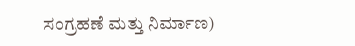ಸಂಗ್ರಹಣೆ ಮತ್ತು ನಿರ್ಮಾಣ)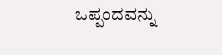ಒಪ್ಪಂದವನ್ನು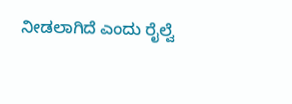ನೀಡಲಾಗಿದೆ ಎಂದು ರೈಲ್ವೆ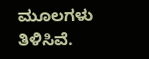ಮೂಲಗಳು ತಿಳಿಸಿವೆ.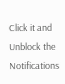Click it and Unblock the Notifications